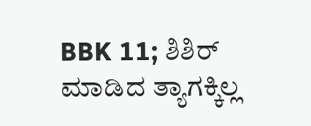BBK 11; ಶಿಶಿರ್ ಮಾಡಿದ ತ್ಯಾಗಕ್ಕಿಲ್ಲ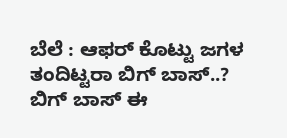ಬೆಲೆ : ಆಫರ್ ಕೊಟ್ಟು ಜಗಳ ತಂದಿಟ್ಟರಾ ಬಿಗ್ ಬಾಸ್..?
ಬಿಗ್ ಬಾಸ್ ಈ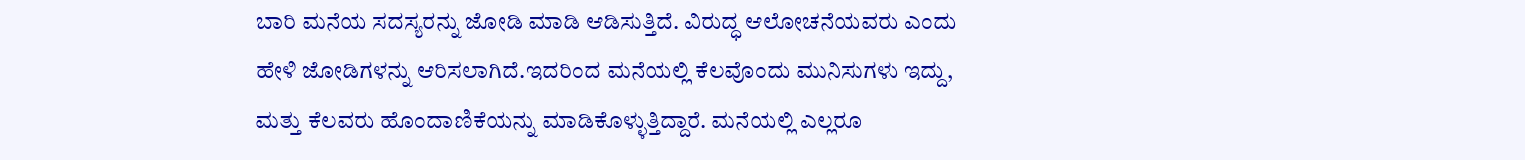ಬಾರಿ ಮನೆಯ ಸದಸ್ಯರನ್ನು ಜೋಡಿ ಮಾಡಿ ಆಡಿಸುತ್ತಿದೆ. ವಿರುದ್ಧ ಆಲೋಚನೆಯವರು ಎಂದು ಹೇಳಿ ಜೋಡಿಗಳನ್ನು ಆರಿಸಲಾಗಿದೆ.ಇದರಿಂದ ಮನೆಯಲ್ಲಿ ಕೆಲವೊಂದು ಮುನಿಸುಗಳು ಇದ್ದು, ಮತ್ತು ಕೆಲವರು ಹೊಂದಾಣಿಕೆಯನ್ನು ಮಾಡಿಕೊಳ್ಳುತ್ತಿದ್ದಾರೆ. ಮನೆಯಲ್ಲಿ ಎಲ್ಲರೂ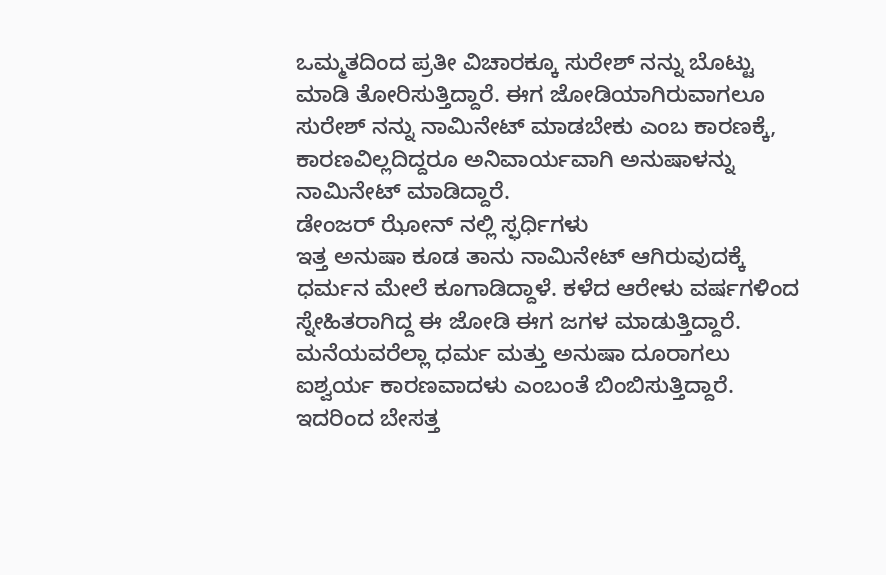ಒಮ್ಮತದಿಂದ ಪ್ರತೀ ವಿಚಾರಕ್ಕೂ ಸುರೇಶ್ ನನ್ನು ಬೊಟ್ಟು ಮಾಡಿ ತೋರಿಸುತ್ತಿದ್ದಾರೆ. ಈಗ ಜೋಡಿಯಾಗಿರುವಾಗಲೂ ಸುರೇಶ್ ನನ್ನು ನಾಮಿನೇಟ್ ಮಾಡಬೇಕು ಎಂಬ ಕಾರಣಕ್ಕೆ, ಕಾರಣವಿಲ್ಲದಿದ್ದರೂ ಅನಿವಾರ್ಯವಾಗಿ ಅನುಷಾಳನ್ನು ನಾಮಿನೇಟ್ ಮಾಡಿದ್ದಾರೆ.
ಡೇಂಜರ್ ಝೋನ್ ನಲ್ಲಿ ಸ್ಫರ್ಧಿಗಳು
ಇತ್ತ ಅನುಷಾ ಕೂಡ ತಾನು ನಾಮಿನೇಟ್ ಆಗಿರುವುದಕ್ಕೆ ಧರ್ಮನ ಮೇಲೆ ಕೂಗಾಡಿದ್ದಾಳೆ. ಕಳೆದ ಆರೇಳು ವರ್ಷಗಳಿಂದ ಸ್ನೇಹಿತರಾಗಿದ್ದ ಈ ಜೋಡಿ ಈಗ ಜಗಳ ಮಾಡುತ್ತಿದ್ದಾರೆ. ಮನೆಯವರೆಲ್ಲಾ ಧರ್ಮ ಮತ್ತು ಅನುಷಾ ದೂರಾಗಲು ಐಶ್ವರ್ಯ ಕಾರಣವಾದಳು ಎಂಬಂತೆ ಬಿಂಬಿಸುತ್ತಿದ್ದಾರೆ. ಇದರಿಂದ ಬೇಸತ್ತ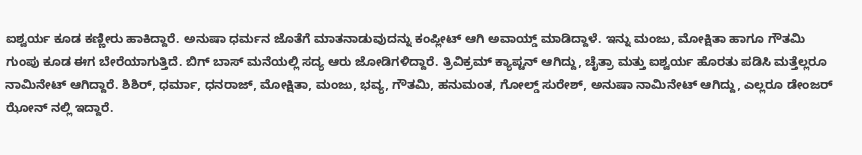ಐಶ್ವರ್ಯ ಕೂಡ ಕಣ್ಣೀರು ಹಾಕಿದ್ದಾರೆ. ಅನುಷಾ ಧರ್ಮನ ಜೊತೆಗೆ ಮಾತನಾಡುವುದನ್ನು ಕಂಪ್ಲೀಟ್ ಆಗಿ ಅವಾಯ್ಡ್ ಮಾಡಿದ್ದಾಳೆ. ಇನ್ನು ಮಂಜು, ಮೋಕ್ಷಿತಾ ಹಾಗೂ ಗೌತಮಿ ಗುಂಪು ಕೂಡ ಈಗ ಬೇರೆಯಾಗುತ್ತಿದೆ. ಬಿಗ್ ಬಾಸ್ ಮನೆಯಲ್ಲಿ ಸದ್ಯ ಆರು ಜೋಡಿಗಳಿದ್ದಾರೆ. ತ್ರಿವಿಕ್ರಮ್ ಕ್ಯಾಪ್ಟನ್ ಆಗಿದ್ದು, ಚೈತ್ರಾ ಮತ್ತು ಐಶ್ವರ್ಯ ಹೊರತು ಪಡಿಸಿ ಮತ್ತೆಲ್ಲರೂ ನಾಮಿನೇಟ್ ಆಗಿದ್ದಾರೆ. ಶಿಶಿರ್, ಧರ್ಮಾ, ಧನರಾಜ್, ಮೋಕ್ಷಿತಾ, ಮಂಜು, ಭವ್ಯ, ಗೌತಮಿ, ಹನುಮಂತ, ಗೋಲ್ಡ್ ಸುರೇಶ್, ಅನುಷಾ ನಾಮಿನೇಟ್ ಆಗಿದ್ದು, ಎಲ್ಲರೂ ಡೇಂಜರ್ ಝೋನ್ ನಲ್ಲಿ ಇದ್ದಾರೆ.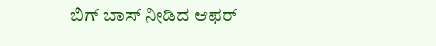ಬಿಗ್ ಬಾಸ್ ನೀಡಿದ ಆಫರ್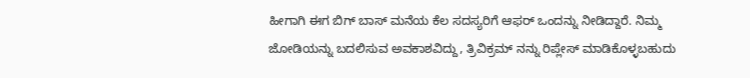ಹೀಗಾಗಿ ಈಗ ಬಿಗ್ ಬಾಸ್ ಮನೆಯ ಕೆಲ ಸದಸ್ಯರಿಗೆ ಆಫರ್ ಒಂದನ್ನು ನೀಡಿದ್ದಾರೆ. ನಿಮ್ಮ ಜೋಡಿಯನ್ನು ಬದಲಿಸುವ ಅವಕಾಶವಿದ್ದು, ತ್ರಿವಿಕ್ರಮ್ ನನ್ನು ರಿಪ್ಲೇಸ್ ಮಾಡಿಕೊಳ್ಳಬಹುದು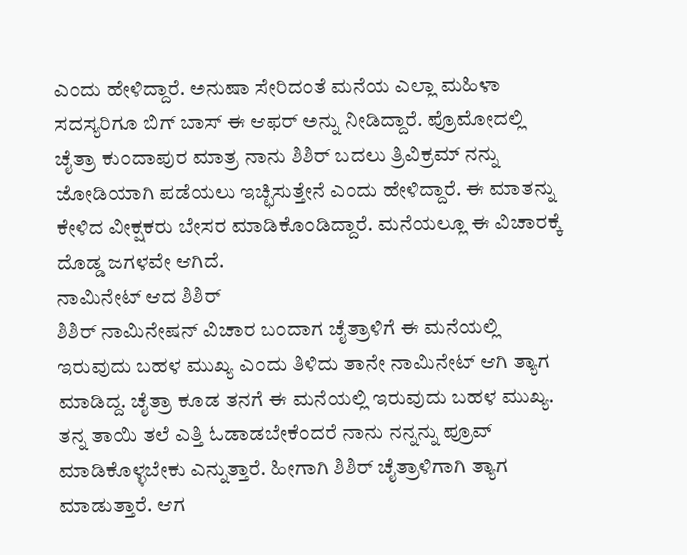ಎಂದು ಹೇಳಿದ್ದಾರೆ. ಅನುಷಾ ಸೇರಿದಂತೆ ಮನೆಯ ಎಲ್ಲಾ ಮಹಿಳಾ ಸದಸ್ಯರಿಗೂ ಬಿಗ್ ಬಾಸ್ ಈ ಆಫರ್ ಅನ್ನು ನೀಡಿದ್ದಾರೆ. ಪ್ರೊಮೋದಲ್ಲಿ ಚೈತ್ರಾ ಕುಂದಾಪುರ ಮಾತ್ರ ನಾನು ಶಿಶಿರ್ ಬದಲು ತ್ರಿವಿಕ್ರಮ್ ನನ್ನು ಜೋಡಿಯಾಗಿ ಪಡೆಯಲು ಇಚ್ಛಿಸುತ್ತೇನೆ ಎಂದು ಹೇಳಿದ್ದಾರೆ. ಈ ಮಾತನ್ನು ಕೇಳಿದ ವೀಕ್ಷಕರು ಬೇಸರ ಮಾಡಿಕೊಂಡಿದ್ದಾರೆ. ಮನೆಯಲ್ಲೂ ಈ ವಿಚಾರಕ್ಕೆ ದೊಡ್ಡ ಜಗಳವೇ ಆಗಿದೆ.
ನಾಮಿನೇಟ್ ಆದ ಶಿಶಿರ್
ಶಿಶಿರ್ ನಾಮಿನೇಷನ್ ವಿಚಾರ ಬಂದಾಗ ಚೈತ್ರಾಳಿಗೆ ಈ ಮನೆಯಲ್ಲಿ ಇರುವುದು ಬಹಳ ಮುಖ್ಯ ಎಂದು ತಿಳಿದು ತಾನೇ ನಾಮಿನೇಟ್ ಆಗಿ ತ್ಯಾಗ ಮಾಡಿದ್ದ. ಚೈತ್ರಾ ಕೂಡ ತನಗೆ ಈ ಮನೆಯಲ್ಲಿ ಇರುವುದು ಬಹಳ ಮುಖ್ಯ. ತನ್ನ ತಾಯಿ ತಲೆ ಎತ್ತಿ ಓಡಾಡಬೇಕೆಂದರೆ ನಾನು ನನ್ನನ್ನು ಪ್ರೂವ್ ಮಾಡಿಕೊಳ್ಳಬೇಕು ಎನ್ನುತ್ತಾರೆ. ಹೀಗಾಗಿ ಶಿಶಿರ್ ಚೈತ್ರಾಳಿಗಾಗಿ ತ್ಯಾಗ ಮಾಡುತ್ತಾರೆ. ಆಗ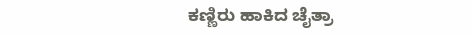ಕಣ್ಣಿರು ಹಾಕಿದ ಚೈತ್ರಾ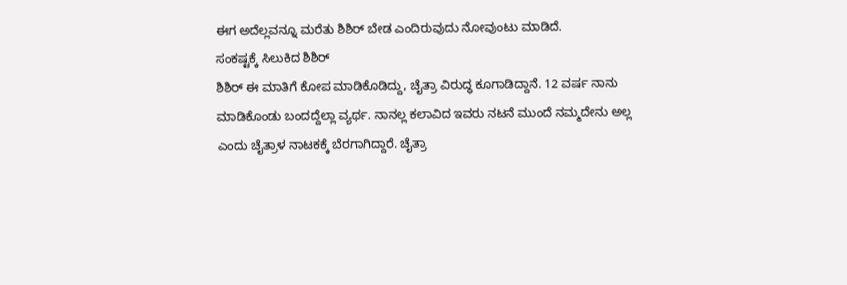ಈಗ ಅದೆಲ್ಲವನ್ನೂ ಮರೆತು ಶಿಶಿರ್ ಬೇಡ ಎಂದಿರುವುದು ನೋವುಂಟು ಮಾಡಿದೆ.
ಸಂಕಷ್ಟಕ್ಕೆ ಸಿಲುಕಿದ ಶಿಶಿರ್
ಶಿಶಿರ್ ಈ ಮಾತಿಗೆ ಕೋಪ ಮಾಡಿಕೊಡಿದ್ದು, ಚೈತ್ರಾ ವಿರುದ್ಧ ಕೂಗಾಡಿದ್ದಾನೆ. 12 ವರ್ಷ ನಾನು ಮಾಡಿಕೊಂಡು ಬಂದದ್ದೆಲ್ಲಾ ವ್ಯರ್ಥ. ನಾನಲ್ಲ ಕಲಾವಿದ ಇವರು ನಟನೆ ಮುಂದೆ ನಮ್ಮದೇನು ಅಲ್ಲ ಎಂದು ಚೈತ್ರಾಳ ನಾಟಕಕ್ಕೆ ಬೆರಗಾಗಿದ್ದಾರೆ. ಚೈತ್ರಾ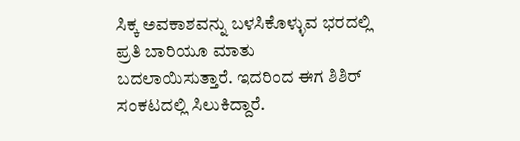ಸಿಕ್ಕ ಅವಕಾಶವನ್ನು ಬಳಸಿಕೊಳ್ಳುವ ಭರದಲ್ಲಿ ಪ್ರತಿ ಬಾರಿಯೂ ಮಾತು ಬದಲಾಯಿಸುತ್ತಾರೆ. ಇದರಿಂದ ಈಗ ಶಿಶಿರ್ ಸಂಕಟದಲ್ಲಿ ಸಿಲುಕಿದ್ದಾರೆ.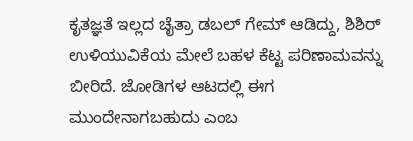ಕೃತಜ್ಞತೆ ಇಲ್ಲದ ಚೈತ್ರಾ ಡಬಲ್ ಗೇಮ್ ಆಡಿದ್ದು, ಶಿಶಿರ್ ಉಳಿಯುವಿಕೆಯ ಮೇಲೆ ಬಹಳ ಕೆಟ್ಟ ಪರಿಣಾಮವನ್ನು ಬೀರಿದೆ. ಜೋಡಿಗಳ ಆಟದಲ್ಲಿ ಈಗ ಮುಂದೇನಾಗಬಹುದು ಎಂಬ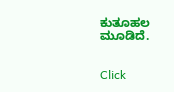ಕುತೂಹಲ ಮೂಡಿದೆ.


Click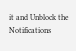it and Unblock the Notifications